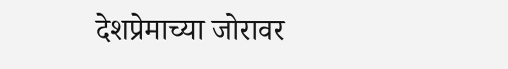देशप्रेमाच्या जोरावर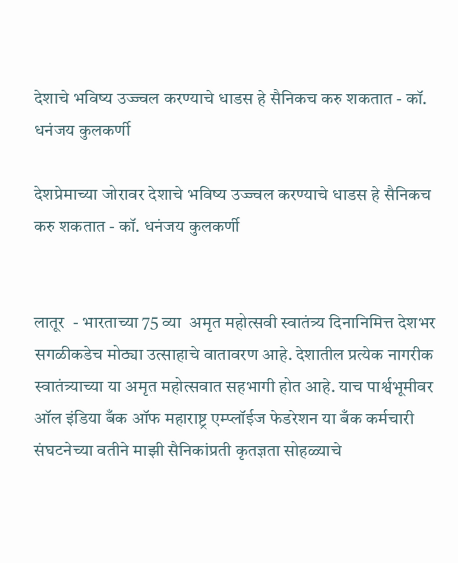देशाचे भविष्य उज्ज्वल करण्याचे धाडस हे सैनिकच करु शकतात - कॉ. धनंजय कुलकर्णी

देशप्रेमाच्या जोरावर देशाचे भविष्य उज्ज्वल करण्याचे धाडस हे सैनिकच करु शकतात - कॉ. धनंजय कुलकर्णी


लातूर  - भारताच्या 75 व्या  अमृत महोत्सवी स्वातंत्र्य दिनानिमित्त देशभर सगळीकडेच मोठ्या उत्साहाचे वातावरण आहे. देशातील प्रत्येक नागरीक स्वातंत्र्याच्या या अमृत महोत्सवात सहभागी होत आहे. याच पार्श्वभूमीवर ऑल इंडिया बँक ऑफ महाराष्ट्र एम्प्लॉईज फेडरेशन या बँक कर्मचारी संघटनेच्या वतीने माझी सैनिकांप्रती कृतज्ञता सोहळ्याचे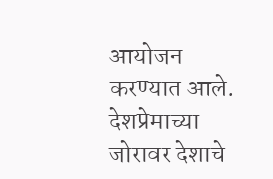आयोजन करण्यात आले. देशप्रेमाच्या जोरावर देशाचे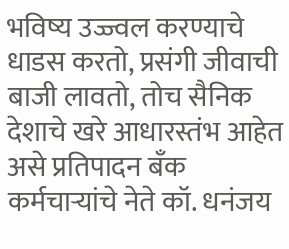भविष्य उज्ज्वल करण्याचे धाडस करतो, प्रसंगी जीवाची बाजी लावतो, तोच सैनिक देशाचे खरे आधारस्तंभ आहेत असे प्रतिपादन बँक कर्मचाऱ्यांचे नेते कॉ. धनंजय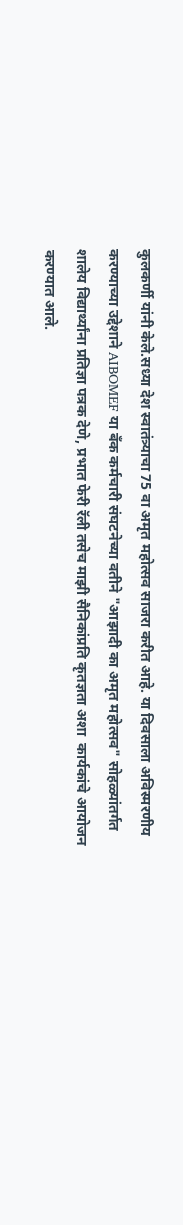कुलकर्णी यांनी केले.सध्या देश स्वातंत्र्याचा 75 वा अमृत महोत्सव साजरा करीत आहे. या दिवसाला अविस्मरणीय करण्याच्या उद्देशाने AIBOMEF या बँक कर्मचारी संघटनेच्या वतीने "आझादी का अमृत महोत्सव" सोहळ्यांतर्गत शालेय विद्यार्थ्यांना प्रतिज्ञा पत्रक देणे, प्रभात फेरी रॅली तसेच माझी सैनिकांप्रति कृतज्ञता अशा  कार्यकांचे आयोजन करण्यात आले.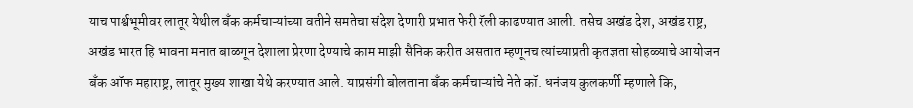याच पार्श्वभूमीवर लातूर येथील बँक कर्मचाऱ्यांच्या वतीने समतेचा संदेश देणारी प्रभात फेरी रॅली काढण्यात आली. तसेच अखंड देश, अखंड राष्ट्र, अखंड भारत हि भावना मनात बाळगून देशाला प्रेरणा देण्याचे काम माझी सैनिक करीत असतात म्हणूनच त्यांच्याप्रती कृतज्ञता सोहळ्याचे आयोजन बँक ऑफ महाराष्ट्र, लातूर मुख्य शाखा येथे करण्यात आले. याप्रसंगी बोलताना बँक कर्मचाऱ्यांचे नेते कॉ. धनंजय कुलकर्णी म्हणाले कि,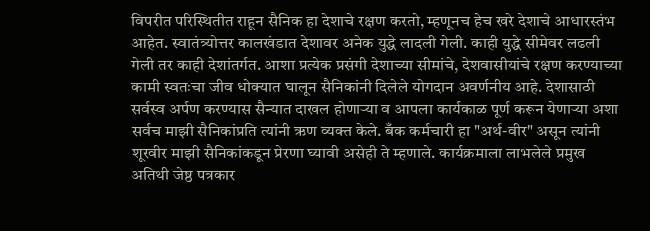विपरीत परिस्थितीत राहून सैनिक हा देशाचे रक्षण करतो, म्हणूनच हेच खरे देशाचे आधारस्तंभ आहेत. स्वातंत्र्योत्तर कालखंडात देशावर अनेक युद्धे लादली गेली. काही युद्धे सीमेवर लढली गेली तर काही देशांतर्गत. आशा प्रत्येक प्रसंगी देशाच्या सीमांचे, देशवासीयांचे रक्षण करण्याच्या कामी स्वतःचा जीव धोक्यात घालून सैनिकांनी दिलेले योगदान अवर्णनीय आहे. देशासाठी सर्वस्व अर्पण करण्यास सैन्यात दाखल होणाऱ्या व आपला कार्यकाळ पूर्ण करून येणाऱ्या अशा सर्वच माझी सैनिकांप्रति त्यांनी ऋण व्यक्त केले. बँक कर्मचारी हा "अर्थ-वीर" असून त्यांनी शूरवीर माझी सैनिकांकडून प्रेरणा घ्यावी असेही ते म्हणाले. कार्यक्रमाला लाभलेले प्रमुख अतिथी जेष्ठ पत्रकार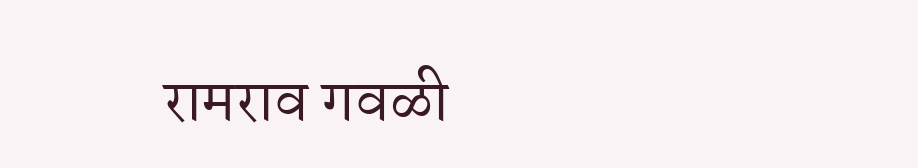रामराव गवळी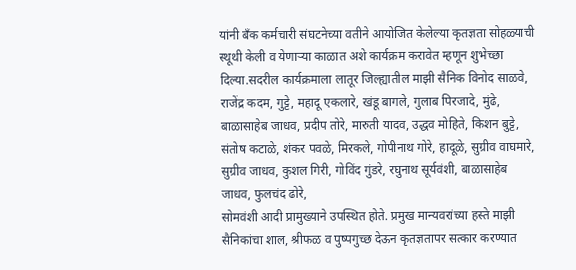यांनी बँक कर्मचारी संघटनेच्या वतीने आयोजित केलेल्या कृतज्ञता सोहळ्याची स्थूथी केली व येणाऱ्या काळात अशे कार्यक्रम करावेत म्हणून शुभेच्छा दिल्या.सदरील कार्यक्रमाला लातूर जिल्ह्यातील माझी सैनिक विनोद साळवे, राजेंद्र कदम, गुट्टे, महादू एकलारे, खंडू बागले, गुलाब पिरजादे, मुंढे, बाळासाहेब जाधव, प्रदीप तोरे, मारुती यादव, उद्धव मोहिते, किशन बुट्टे, संतोष कटाळे, शंकर पवळे, मिरकले, गोपीनाथ गोरे, हादूळे, सुग्रीव वाघमारे, सुग्रीव जाधव, कुशल गिरी, गोविंद गुंडरे, रघुनाथ सूर्यवंशी, बाळासाहेब जाधव, फुलचंद ढोरे,
सोमवंशी आदी प्रामुख्याने उपस्थित होते. प्रमुख मान्यवरांच्या हस्ते माझी सैनिकांचा शाल, श्रीफळ व पुष्पगुच्छ देऊन कृतज्ञतापर सत्कार करण्यात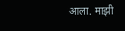आला. माझी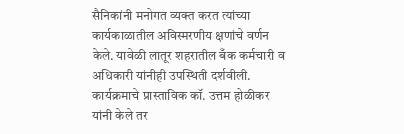सैनिकांनी मनोगत व्यक्त करत त्यांच्या कार्यकाळातील अविस्मरणीय क्षणांचे वर्णन केले. यावेळी लातूर शहरातील बँक कर्मचारी व अधिकारी यांनीही उपस्थिती दर्शवीली. कार्यक्रमाचे प्रास्ताविक कॉ. उत्तम होळीकर यांनी केले तर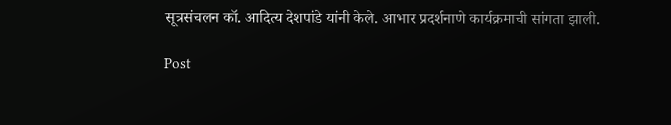सूत्रसंचलन कॉ. आदित्य देशपांडे यांनी केले. आभार प्रदर्शनाणे कार्यक्रमाची सांगता झाली.

Post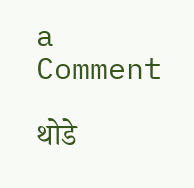a Comment

थोडे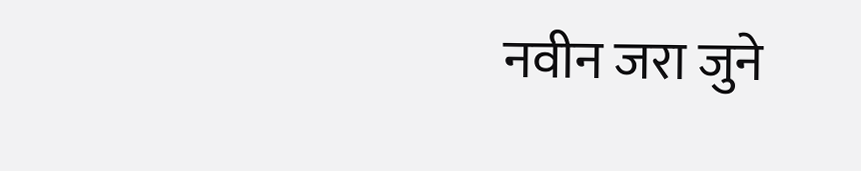नवीन जरा जुने